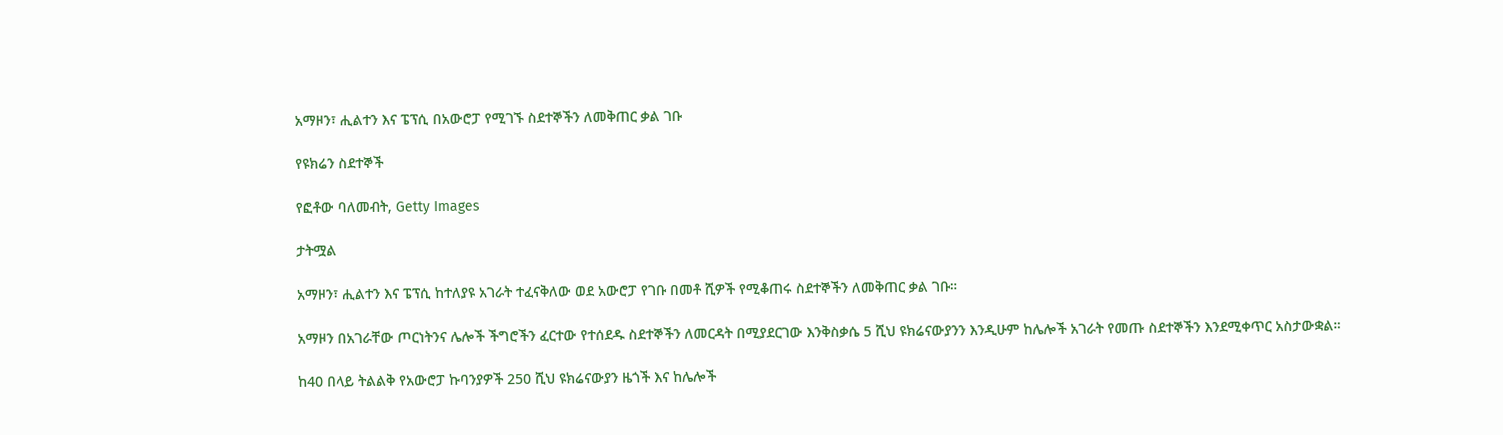አማዞን፣ ሒልተን እና ፔፕሲ በአውሮፓ የሚገኙ ስደተኞችን ለመቅጠር ቃል ገቡ

የዩክሬን ስደተኞች

የፎቶው ባለመብት, Getty Images

ታትሟል

አማዞን፣ ሒልተን እና ፔፕሲ ከተለያዩ አገራት ተፈናቅለው ወደ አውሮፓ የገቡ በመቶ ሺዎች የሚቆጠሩ ስደተኞችን ለመቅጠር ቃል ገቡ።

አማዞን በአገራቸው ጦርነትንና ሌሎች ችግሮችን ፈርተው የተሰደዱ ስደተኞችን ለመርዳት በሚያደርገው እንቅስቃሴ 5 ሺህ ዩክሬናውያንን እንዲሁም ከሌሎች አገራት የመጡ ስደተኞችን እንደሚቀጥር አስታውቋል።

ከ40 በላይ ትልልቅ የአውሮፓ ኩባንያዎች 250 ሺህ ዩክሬናውያን ዜጎች እና ከሌሎች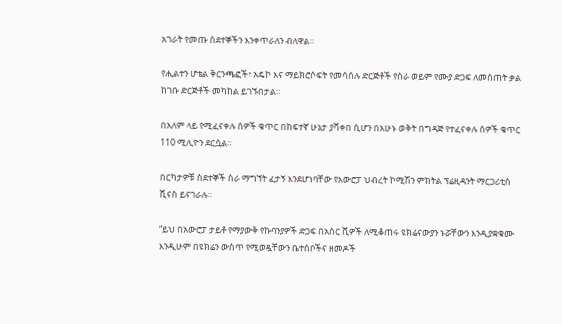አገራት የመጡ ስደተኞችን እንቀጥራለን ብለዋል።

የሒልተን ሆቴል ቅርንጫፎች፣ አዴኮ እና ማይክሮሶፍት የመሳሰሉ ድርጅቶች የስራ ወይም የሙያ ድጋፍ ለመስጠት ቃል ከገቡ ድርጅቶች መካከል ይገኙበታል።

በአለም ላይ የሚፈናቀሉ ሰዎች ቁጥር በከፍተኛ ሁኔታ ያሻቀበ ሲሆን በአሁኑ ወቅት በግዳጅ የተፈናቀሉ ሰዎች ቁጥር 110 ሚሊዮን ደርሷል።

በርካታዎቹ ስደተኞች ስራ ማግኘት ፈታኝ እንደሆነባቸው የአውሮፓ ህብረት ኮሚሽን ምክትል ፕሬዚዳንት ማርጋሪቲስ ሺናስ ይናገራሉ።

“ይህ በአውሮፓ ታይቶ የማያውቅ የኩባንያዎች ድጋፍ በአስር ሺዎች ለሚቆጠሩ ዩክሬናውያን ኑሯቸውን እንዲያቋቁሙ እንዲሁም በዩክሬን ውስጥ የሚወዷቸውን ቤተሰቦችና ዘመዶች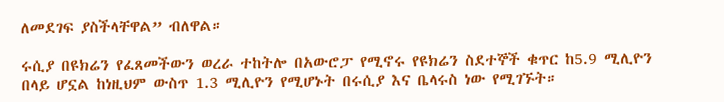ለመደገፍ ያስችላቸዋል” ብለዋል።

ሩሲያ በዩክሬን የፈጸመችውን ወረራ ተከትሎ በአውሮፓ የሚኖሩ የዩክሬን ስደተኞች ቁጥር ከ5.9 ሚሊዮን በላይ ሆኗል ከነዚህም ውስጥ 1.3 ሚሊዮን የሚሆኑት በሩሲያ እና ቤላሩስ ነው የሚገኙት።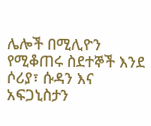ሌሎች በሚሊዮን የሚቆጠሩ ስደተኞች እንደ ሶሪያ፣ ሱዳን እና አፍጋኒስታን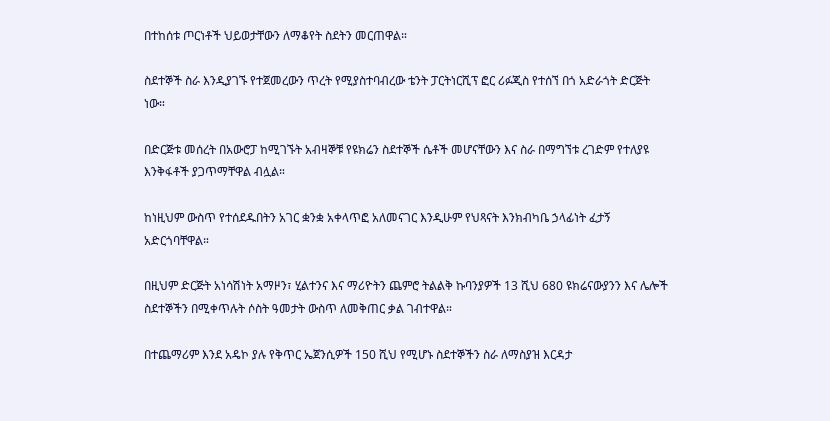በተከሰቱ ጦርነቶች ህይወታቸውን ለማቆየት ስደትን መርጠዋል።

ስደተኞች ስራ እንዲያገኙ የተጀመረውን ጥረት የሚያስተባብረው ቴንት ፓርትነርሺፕ ፎር ሪፉጂስ የተሰኘ በጎ አድራጎት ድርጅት ነው።

በድርጅቱ መሰረት በአውሮፓ ከሚገኙት አብዛኞቹ የዩክሬን ስደተኞች ሴቶች መሆናቸውን እና ስራ በማግኘቱ ረገድም የተለያዩ እንቅፋቶች ያጋጥማቸዋል ብሏል።

ከነዚህም ውስጥ የተሰደዱበትን አገር ቋንቋ አቀላጥፎ አለመናገር እንዲሁም የህጻናት እንክብካቤ ኃላፊነት ፈታኝ አድርጎባቸዋል።

በዚህም ድርጅት አነሳሽነት አማዞን፣ ሂልተንና እና ማሪዮትን ጨምሮ ትልልቅ ኩባንያዎች 13 ሺህ 680 ዩክሬናውያንን እና ሌሎች ስደተኞችን በሚቀጥሉት ሶስት ዓመታት ውስጥ ለመቅጠር ቃል ገብተዋል።

በተጨማሪም እንደ አዴኮ ያሉ የቅጥር ኤጀንሲዎች 150 ሺህ የሚሆኑ ስደተኞችን ስራ ለማስያዝ እርዳታ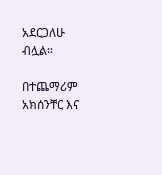አደርጋለሁ ብሏል።

በተጨማሪም አክሰንቸር እና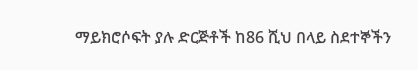ማይክሮሶፍት ያሉ ድርጅቶች ከ86 ሺህ በላይ ስደተኞችን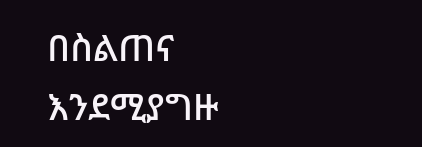በስልጠና እንደሚያግዙ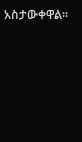አስታውቀዋል።